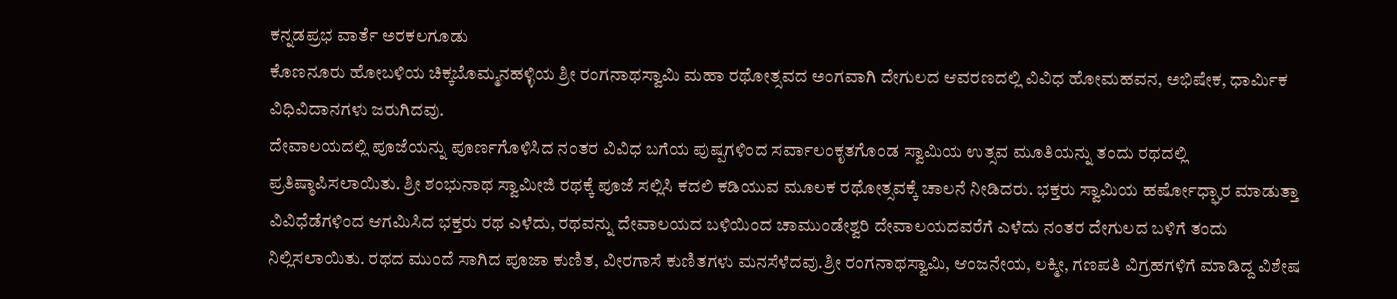ಕನ್ನಡಪ್ರಭ ವಾರ್ತೆ ಅರಕಲಗೂಡು
ಕೊಣನೂರು ಹೋಬಳಿಯ ಚಿಕ್ಕಬೊಮ್ಮನಹಳ್ಳಿಯ ಶ್ರೀ ರಂಗನಾಥಸ್ವಾಮಿ ಮಹಾ ರಥೋತ್ಸವದ ಅಂಗವಾಗಿ ದೇಗುಲದ ಆವರಣದಲ್ಲಿ ವಿವಿಧ ಹೋಮಹವನ, ಅಭಿಷೇಕ, ಧಾರ್ಮಿಕ ವಿಧಿವಿದಾನಗಳು ಜರುಗಿದವು.
ದೇವಾಲಯದಲ್ಲಿ ಪೂಜೆಯನ್ನು ಪೂರ್ಣಗೊಳಿಸಿದ ನಂತರ ವಿವಿಧ ಬಗೆಯ ಪುಷ್ಪಗಳಿಂದ ಸರ್ವಾಲಂಕೃತಗೊಂಡ ಸ್ವಾಮಿಯ ಉತ್ಸವ ಮೂತಿಯನ್ನು ತಂದು ರಥದಲ್ಲಿ ಪ್ರತಿಷ್ಠಾಪಿಸಲಾಯಿತು. ಶ್ರೀ ಶಂಭುನಾಥ ಸ್ವಾಮೀಜಿ ರಥಕ್ಕೆ ಪೂಜೆ ಸಲ್ಲಿಸಿ ಕದಲಿ ಕಡಿಯುವ ಮೂಲಕ ರಥೋತ್ಸವಕ್ಕೆ ಚಾಲನೆ ನೀಡಿದರು. ಭಕ್ತರು ಸ್ವಾಮಿಯ ಹರ್ಷೋಧ್ಘಾರ ಮಾಡುತ್ತಾ ವಿವಿಧೆಡೆಗಳಿಂದ ಆಗಮಿಸಿದ ಭಕ್ತರು ರಥ ಎಳೆದು, ರಥವನ್ನು ದೇವಾಲಯದ ಬಳಿಯಿಂದ ಚಾಮುಂಡೇಶ್ವರಿ ದೇವಾಲಯದವರೆಗೆ ಎಳೆದು ನಂತರ ದೇಗುಲದ ಬಳಿಗೆ ತಂದು ನಿಲ್ಲಿಸಲಾಯಿತು. ರಥದ ಮುಂದೆ ಸಾಗಿದ ಪೂಜಾ ಕುಣಿತ, ವೀರಗಾಸೆ ಕುಣಿತಗಳು ಮನಸೆಳೆದವು.ಶ್ರೀ ರಂಗನಾಥಸ್ವಾಮಿ, ಆಂಜನೇಯ, ಲಕ್ಮೀ, ಗಣಪತಿ ವಿಗ್ರಹಗಳಿಗೆ ಮಾಡಿದ್ದ ವಿಶೇಷ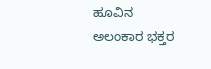ಹೂವಿನ ಅಲಂಕಾರ ಭಕ್ತರ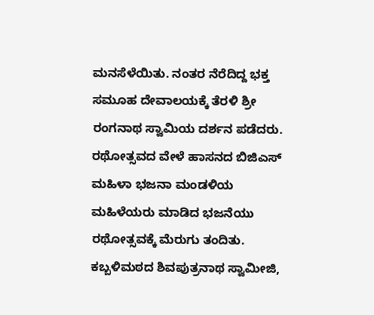ಮನಸೆಳೆಯಿತು. ನಂತರ ನೆರೆದಿದ್ದ ಭಕ್ತ ಸಮೂಹ ದೇವಾಲಯಕ್ಕೆ ತೆರಳಿ ಶ್ರೀ ರಂಗನಾಥ ಸ್ವಾಮಿಯ ದರ್ಶನ ಪಡೆದರು. ರಥೋತ್ಸವದ ವೇಳೆ ಹಾಸನದ ಬಿಜಿಎಸ್ ಮಹಿಳಾ ಭಜನಾ ಮಂಡಳಿಯ ಮಹಿಳೆಯರು ಮಾಡಿದ ಭಜನೆಯು ರಥೋತ್ಸವಕ್ಕೆ ಮೆರುಗು ತಂದಿತು.
ಕಬ್ಬಳಿಮಠದ ಶಿವಪುತ್ರನಾಥ ಸ್ವಾಮೀಜಿ,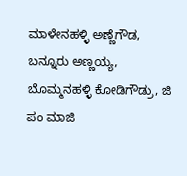ಮಾಳೇನಹಳ್ಳಿ ಅಣ್ಣೆಗೌಡ, ಬನ್ನೂರು ಅಣ್ಣಯ್ಯ, ಬೊಮ್ಮನಹಳ್ಳಿ ಕೋಡಿಗೌಡ್ರು, ಜಿ ಪಂ ಮಾಜಿ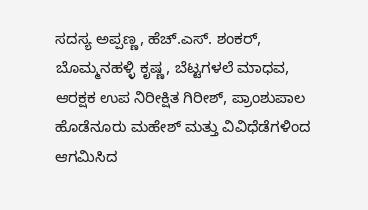ಸದಸ್ಯ ಅಪ್ಪಣ್ಣ, ಹೆಚ್.ಎಸ್. ಶಂಕರ್, ಬೊಮ್ಮನಹಳ್ಳಿ ಕೃಷ್ಣ, ಬೆಟ್ಟಗಳಲೆ ಮಾಧವ, ಆರಕ್ಷಕ ಉಪ ನಿರೀಕ್ಷಿತ ಗಿರೀಶ್, ಪ್ರಾಂಶುಪಾಲ ಹೊಡೆನೂರು ಮಹೇಶ್ ಮತ್ತು ವಿವಿಧೆಡೆಗಳಿಂದ ಆಗಮಿಸಿದ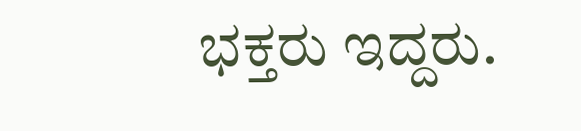ಭಕ್ತರು ಇದ್ದರು.